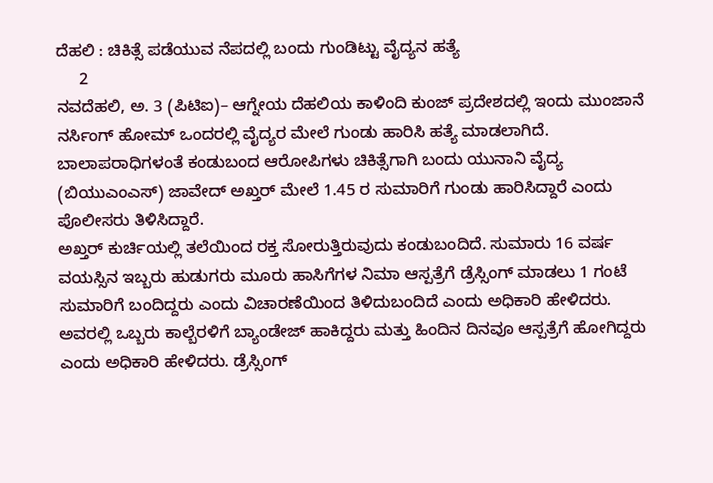ದೆಹಲಿ : ಚಿಕಿತ್ಸೆ ಪಡೆಯುವ ನೆಪದಲ್ಲಿ ಬಂದು ಗುಂಡಿಟ್ಟು ವೈದ್ಯನ ಹತ್ಯೆ
     2
ನವದೆಹಲಿ, ಅ. 3 (ಪಿಟಿಐ)– ಆಗ್ನೇಯ ದೆಹಲಿಯ ಕಾಳಿಂದಿ ಕುಂಜ್‌ ಪ್ರದೇಶದಲ್ಲಿ ಇಂದು ಮುಂಜಾನೆ ನರ್ಸಿಂಗ್‌ ಹೋಮ್‌ ಒಂದರಲ್ಲಿ ವೈದ್ಯರ ಮೇಲೆ ಗುಂಡು ಹಾರಿಸಿ ಹತ್ಯೆ ಮಾಡಲಾಗಿದೆ. ಬಾಲಾಪರಾಧಿಗಳಂತೆ ಕಂಡುಬಂದ ಆರೋಪಿಗಳು ಚಿಕಿತ್ಸೆಗಾಗಿ ಬಂದು ಯುನಾನಿ ವೈದ್ಯ (ಬಿಯುಎಂಎಸ್‌‍) ಜಾವೇದ್‌ ಅಖ್ತರ್‌ ಮೇಲೆ 1.45 ರ ಸುಮಾರಿಗೆ ಗುಂಡು ಹಾರಿಸಿದ್ದಾರೆ ಎಂದು ಪೊಲೀಸರು ತಿಳಿಸಿದ್ದಾರೆ.
ಅಖ್ತರ್‌ ಕುರ್ಚಿಯಲ್ಲಿ ತಲೆಯಿಂದ ರಕ್ತ ಸೋರುತ್ತಿರುವುದು ಕಂಡುಬಂದಿದೆ. ಸುಮಾರು 16 ವರ್ಷ ವಯಸ್ಸಿನ ಇಬ್ಬರು ಹುಡುಗರು ಮೂರು ಹಾಸಿಗೆಗಳ ನಿಮಾ ಆಸ್ಪತ್ರೆಗೆ ಡ್ರೆಸ್ಸಿಂಗ್‌ ಮಾಡಲು 1 ಗಂಟೆ ಸುಮಾರಿಗೆ ಬಂದಿದ್ದರು ಎಂದು ವಿಚಾರಣೆಯಿಂದ ತಿಳಿದುಬಂದಿದೆ ಎಂದು ಅಧಿಕಾರಿ ಹೇಳಿದರು.
ಅವರಲ್ಲಿ ಒಬ್ಬರು ಕಾಲ್ಬೆರಳಿಗೆ ಬ್ಯಾಂಡೇಜ್‌ ಹಾಕಿದ್ದರು ಮತ್ತು ಹಿಂದಿನ ದಿನವೂ ಆಸ್ಪತ್ರೆಗೆ ಹೋಗಿದ್ದರು ಎಂದು ಅಧಿಕಾರಿ ಹೇಳಿದರು. ಡ್ರೆಸ್ಸಿಂಗ್‌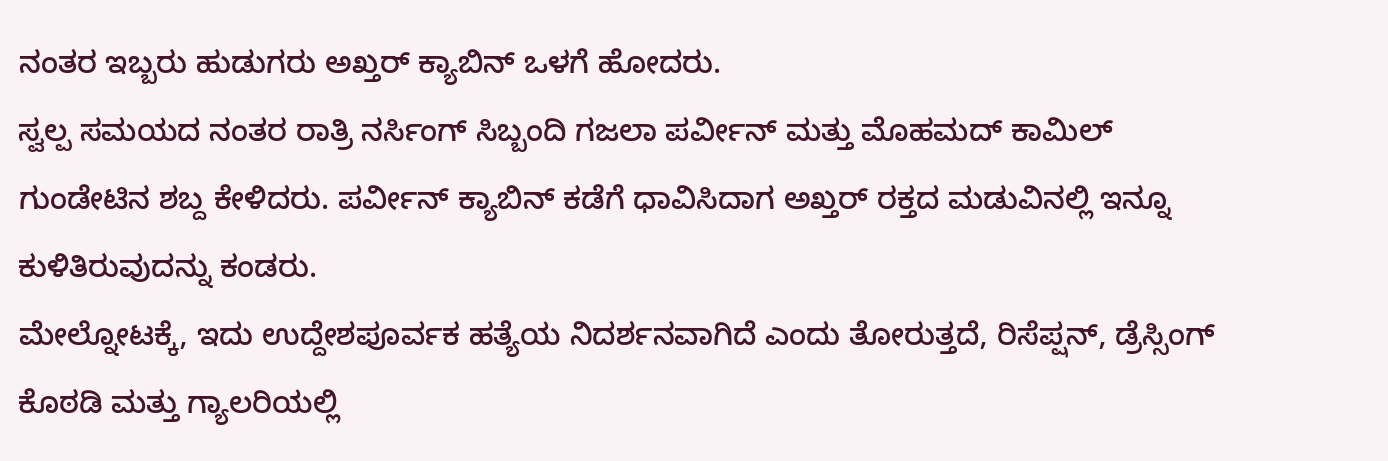ನಂತರ ಇಬ್ಬರು ಹುಡುಗರು ಅಖ್ತರ್‌ ಕ್ಯಾಬಿನ್‌ ಒಳಗೆ ಹೋದರು.
ಸ್ವಲ್ಪ ಸಮಯದ ನಂತರ ರಾತ್ರಿ ನರ್ಸಿಂಗ್‌ ಸಿಬ್ಬಂದಿ ಗಜಲಾ ಪರ್ವೀನ್‌ ಮತ್ತು ಮೊಹಮದ್‌ ಕಾಮಿಲ್‌ ಗುಂಡೇಟಿನ ಶಬ್ದ ಕೇಳಿದರು. ಪರ್ವೀನ್‌ ಕ್ಯಾಬಿನ್‌ ಕಡೆಗೆ ಧಾವಿಸಿದಾಗ ಅಖ್ತರ್‌ ರಕ್ತದ ಮಡುವಿನಲ್ಲಿ ಇನ್ನೂ ಕುಳಿತಿರುವುದನ್ನು ಕಂಡರು.
ಮೇಲ್ನೋಟಕ್ಕೆ, ಇದು ಉದ್ದೇಶಪೂರ್ವಕ ಹತ್ಯೆಯ ನಿದರ್ಶನವಾಗಿದೆ ಎಂದು ತೋರುತ್ತದೆ, ರಿಸೆಪ್ಷನ್‌, ಡ್ರೆಸ್ಸಿಂಗ್‌ ಕೊಠಡಿ ಮತ್ತು ಗ್ಯಾಲರಿಯಲ್ಲಿ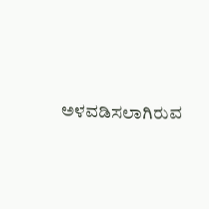ಅಳವಡಿಸಲಾಗಿರುವ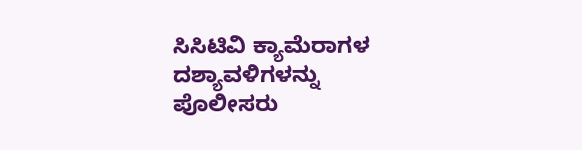ಸಿಸಿಟಿವಿ ಕ್ಯಾಮೆರಾಗಳ ದಶ್ಯಾವಳಿಗಳನ್ನು ಪೊಲೀಸರು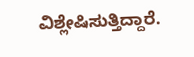ವಿಶ್ಲೇಷಿಸುತ್ತಿದ್ದಾರೆ.